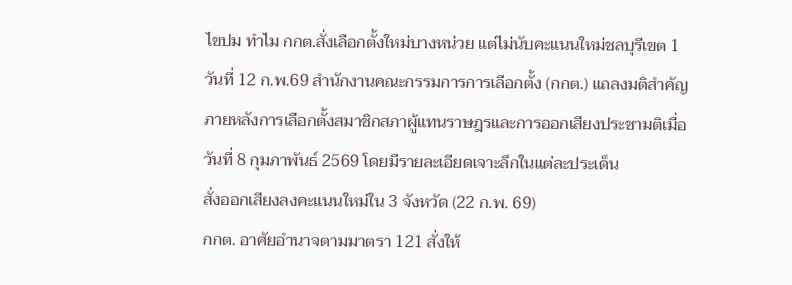ไขปม ทำไม กกต.สั่งเลือกตั้งใหม่บางหน่วย แต่ไม่นับคะแนนใหม่ชลบุรีเขต 1
วันที่ 12 ก.พ.69 สำนักงานคณะกรรมการการเลือกตั้ง (กกต.) แถลงมติสำคัญภายหลังการเลือกตั้งสมาชิกสภาผู้แทนราษฎรและการออกเสียงประชามติเมื่อวันที่ 8 กุมภาพันธ์ 2569 โดยมีรายละเอียดเจาะลึกในแต่ละประเด็น
สั่งออกเสียงลงคะแนนใหม่ใน 3 จังหวัด (22 ก.พ. 69)
กกต. อาศัยอำนาจตามมาตรา 121 สั่งให้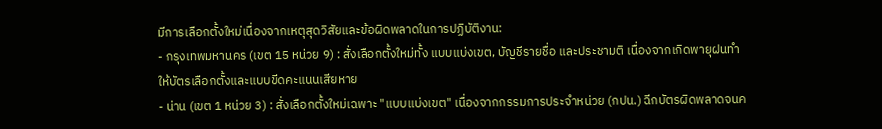มีการเลือกตั้งใหม่เนื่องจากเหตุสุดวิสัยและข้อผิดพลาดในการปฏิบัติงาน:
- กรุงเทพมหานคร (เขต 15 หน่วย 9) : สั่งเลือกตั้งใหม่ทั้ง แบบแบ่งเขต, บัญชีรายชื่อ และประชามติ เนื่องจากเกิดพายุฝนทำให้บัตรเลือกตั้งและแบบขีดคะแนนเสียหาย
- น่าน (เขต 1 หน่วย 3) : สั่งเลือกตั้งใหม่เฉพาะ "แบบแบ่งเขต" เนื่องจากกรรมการประจำหน่วย (กปน.) ฉีกบัตรผิดพลาดจนค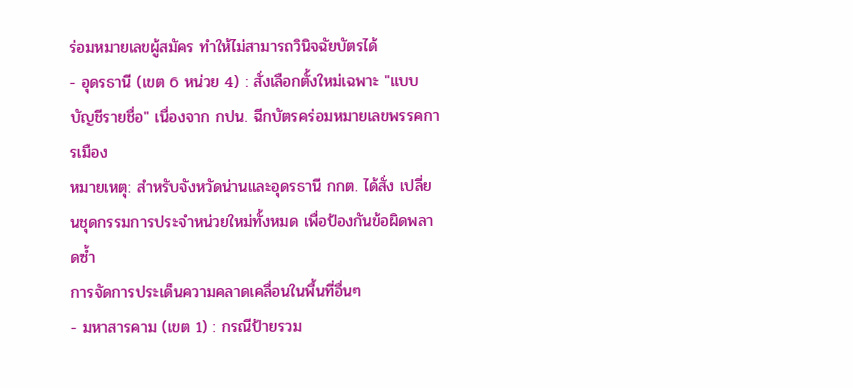ร่อมหมายเลขผู้สมัคร ทำให้ไม่สามารถวินิจฉัยบัตรได้
- อุดรธานี (เขต 6 หน่วย 4) : สั่งเลือกตั้งใหม่เฉพาะ "แบบบัญชีรายชื่อ" เนื่องจาก กปน. ฉีกบัตรคร่อมหมายเลขพรรคการเมือง
หมายเหตุ: สำหรับจังหวัดน่านและอุดรธานี กกต. ได้สั่ง เปลี่ยนชุดกรรมการประจำหน่วยใหม่ทั้งหมด เพื่อป้องกันข้อผิดพลาดซ้ำ
การจัดการประเด็นความคลาดเคลื่อนในพื้นที่อื่นๆ
- มหาสารคาม (เขต 1) : กรณีป้ายรวม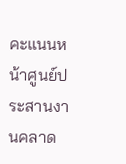คะแนนหน้าศูนย์ประสานงานคลาด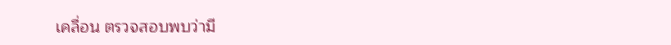เคลื่อน ตรวจสอบพบว่ามี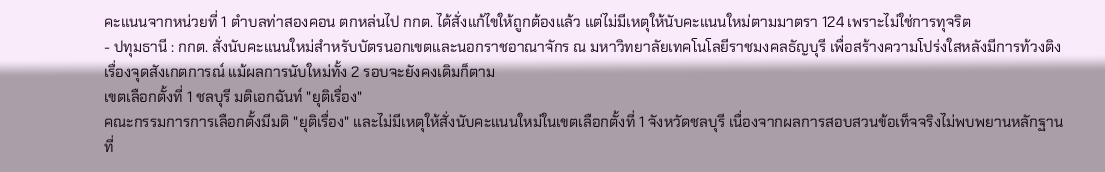คะแนนจากหน่วยที่ 1 ตำบลท่าสองคอน ตกหล่นไป กกต. ได้สั่งแก้ไขให้ถูกต้องแล้ว แต่ไม่มีเหตุให้นับคะแนนใหม่ตามมาตรา 124 เพราะไม่ใช่การทุจริต
- ปทุมธานี : กกต. สั่งนับคะแนนใหม่สำหรับบัตรนอกเขตและนอกราชอาณาจักร ณ มหาวิทยาลัยเทคโนโลยีราชมงคลธัญบุรี เพื่อสร้างความโปร่งใสหลังมีการท้วงติงเรื่องจุดสังเกตการณ์ แม้ผลการนับใหม่ทั้ง 2 รอบจะยังคงเดิมก็ตาม
เขตเลือกตั้งที่ 1 ชลบุรี มติเอกฉันท์ "ยุติเรื่อง"
คณะกรรมการการเลือกตั้งมีมติ "ยุติเรื่อง" และไม่มีเหตุให้สั่งนับคะแนนใหม่ในเขตเลือกตั้งที่ 1 จังหวัดชลบุรี เนื่องจากผลการสอบสวนข้อเท็จจริงไม่พบพยานหลักฐานที่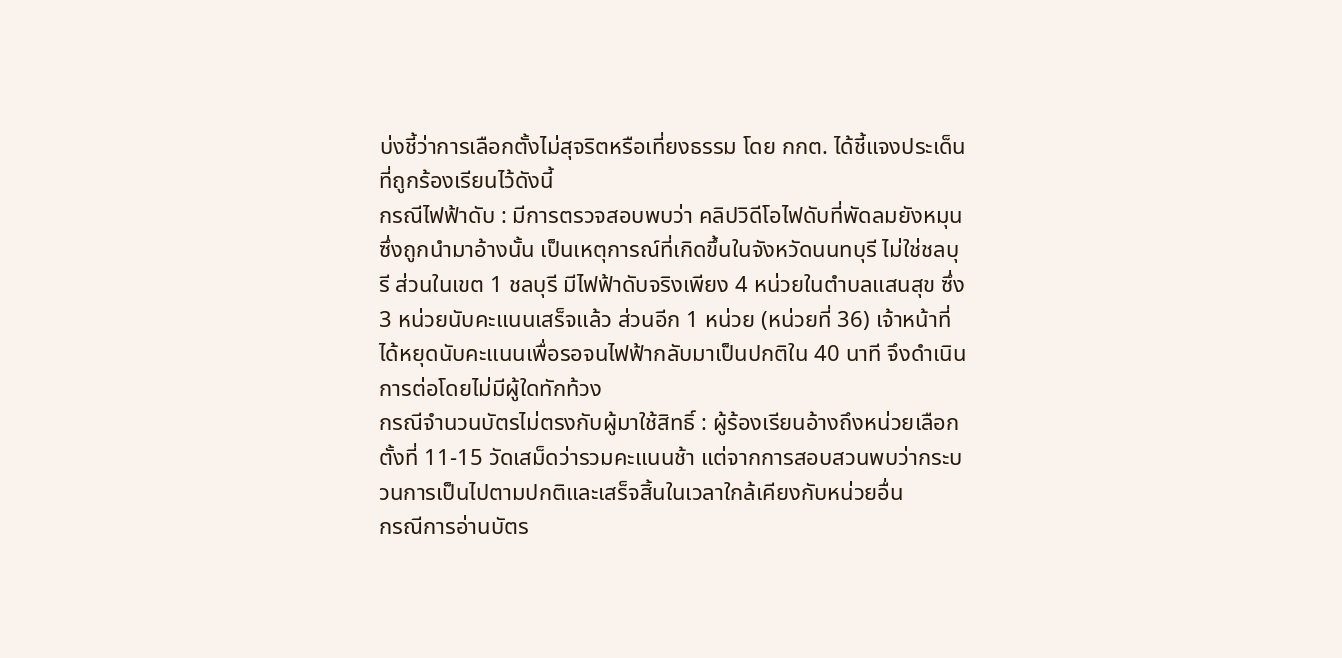บ่งชี้ว่าการเลือกตั้งไม่สุจริตหรือเที่ยงธรรม โดย กกต. ได้ชี้แจงประเด็นที่ถูกร้องเรียนไว้ดังนี้
กรณีไฟฟ้าดับ : มีการตรวจสอบพบว่า คลิปวิดีโอไฟดับที่พัดลมยังหมุนซึ่งถูกนำมาอ้างนั้น เป็นเหตุการณ์ที่เกิดขึ้นในจังหวัดนนทบุรี ไม่ใช่ชลบุรี ส่วนในเขต 1 ชลบุรี มีไฟฟ้าดับจริงเพียง 4 หน่วยในตำบลแสนสุข ซึ่ง 3 หน่วยนับคะแนนเสร็จแล้ว ส่วนอีก 1 หน่วย (หน่วยที่ 36) เจ้าหน้าที่ได้หยุดนับคะแนนเพื่อรอจนไฟฟ้ากลับมาเป็นปกติใน 40 นาที จึงดำเนินการต่อโดยไม่มีผู้ใดทักท้วง
กรณีจำนวนบัตรไม่ตรงกับผู้มาใช้สิทธิ์ : ผู้ร้องเรียนอ้างถึงหน่วยเลือกตั้งที่ 11-15 วัดเสม็ดว่ารวมคะแนนช้า แต่จากการสอบสวนพบว่ากระบวนการเป็นไปตามปกติและเสร็จสิ้นในเวลาใกล้เคียงกับหน่วยอื่น
กรณีการอ่านบัตร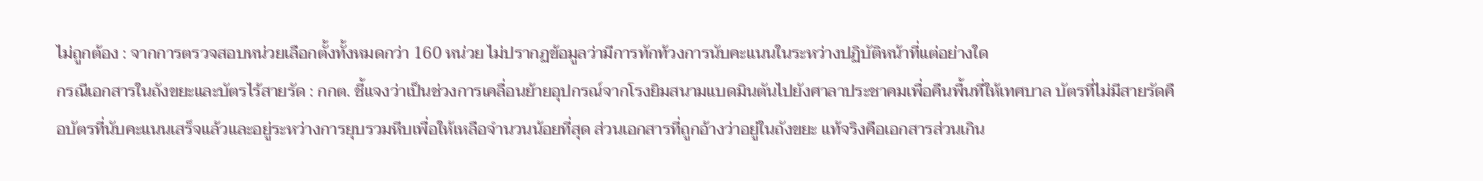ไม่ถูกต้อง : จากการตรวจสอบหน่วยเลือกตั้งทั้งหมดกว่า 160 หน่วย ไม่ปรากฏข้อมูลว่ามีการทักท้วงการนับคะแนนในระหว่างปฏิบัติหน้าที่แต่อย่างใด
กรณีเอกสารในถังขยะและบัตรไร้สายรัด : กกต. ชี้แจงว่าเป็นช่วงการเคลื่อนย้ายอุปกรณ์จากโรงยิมสนามแบดมินตันไปยังศาลาประชาคมเพื่อคืนพื้นที่ให้เทศบาล บัตรที่ไม่มีสายรัดคือบัตรที่นับคะแนนเสร็จแล้วและอยู่ระหว่างการยุบรวมหีบเพื่อให้เหลือจำนวนน้อยที่สุด ส่วนเอกสารที่ถูกอ้างว่าอยู่ในถังขยะ แท้จริงคือเอกสารส่วนเกิน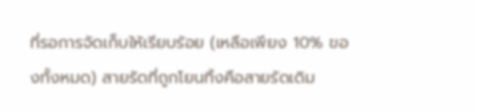ที่รอการจัดเก็บให้เรียบร้อย (เหลือเพียง 10% ของทั้งหมด) สายรัดที่ถูกโยนทิ้งคือสายรัดเดิม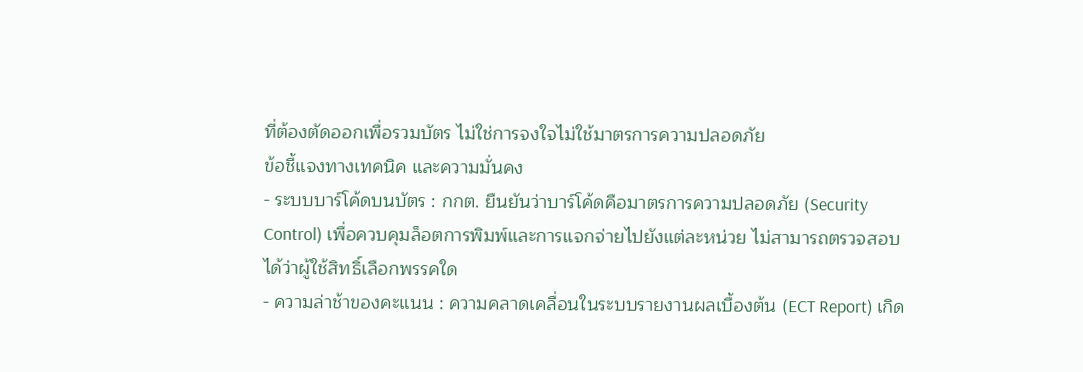ที่ต้องตัดออกเพื่อรวมบัตร ไม่ใช่การจงใจไม่ใช้มาตรการความปลอดภัย
ข้อชี้แจงทางเทคนิค และความมั่นคง
- ระบบบาร์โค้ดบนบัตร : กกต. ยืนยันว่าบาร์โค้ดคือมาตรการความปลอดภัย (Security Control) เพื่อควบคุมล็อตการพิมพ์และการแจกจ่ายไปยังแต่ละหน่วย ไม่สามารถตรวจสอบได้ว่าผู้ใช้สิทธิ์เลือกพรรคใด
- ความล่าช้าของคะแนน : ความคลาดเคลื่อนในระบบรายงานผลเบื้องต้น (ECT Report) เกิด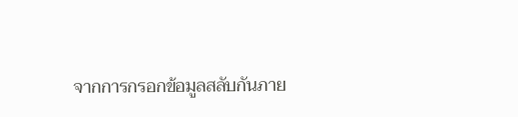จากการกรอกข้อมูลสลับกันภาย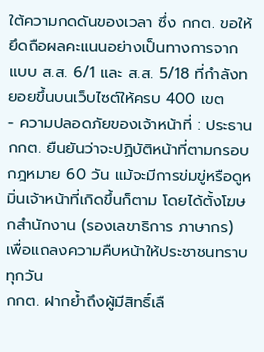ใต้ความกดดันของเวลา ซึ่ง กกต. ขอให้ยึดถือผลคะแนนอย่างเป็นทางการจาก แบบ ส.ส. 6/1 และ ส.ส. 5/18 ที่กำลังทยอยขึ้นบนเว็บไซต์ให้ครบ 400 เขต
- ความปลอดภัยของเจ้าหน้าที่ : ประธาน กกต. ยืนยันว่าจะปฏิบัติหน้าที่ตามกรอบกฎหมาย 60 วัน แม้จะมีการข่มขู่หรือดูหมิ่นเจ้าหน้าที่เกิดขึ้นก็ตาม โดยได้ตั้งโฆษกสำนักงาน (รองเลขาธิการ ภาษากร) เพื่อแถลงความคืบหน้าให้ประชาชนทราบทุกวัน
กกต. ฝากย้ำถึงผู้มีสิทธิ์เลื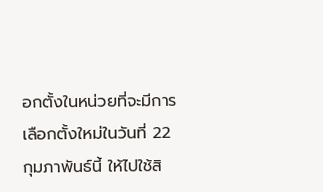อกตั้งในหน่วยที่จะมีการเลือกตั้งใหม่ในวันที่ 22 กุมภาพันธ์นี้ ให้ไปใช้สิ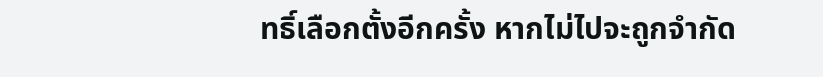ทธิ์เลือกตั้งอีกครั้ง หากไม่ไปจะถูกจำกัด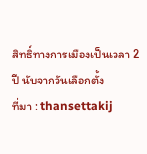สิทธิ์ทางการเมืองเป็นเวลา 2 ปี นับจากวันเลือกตั้ง
ที่มา : thansettakij